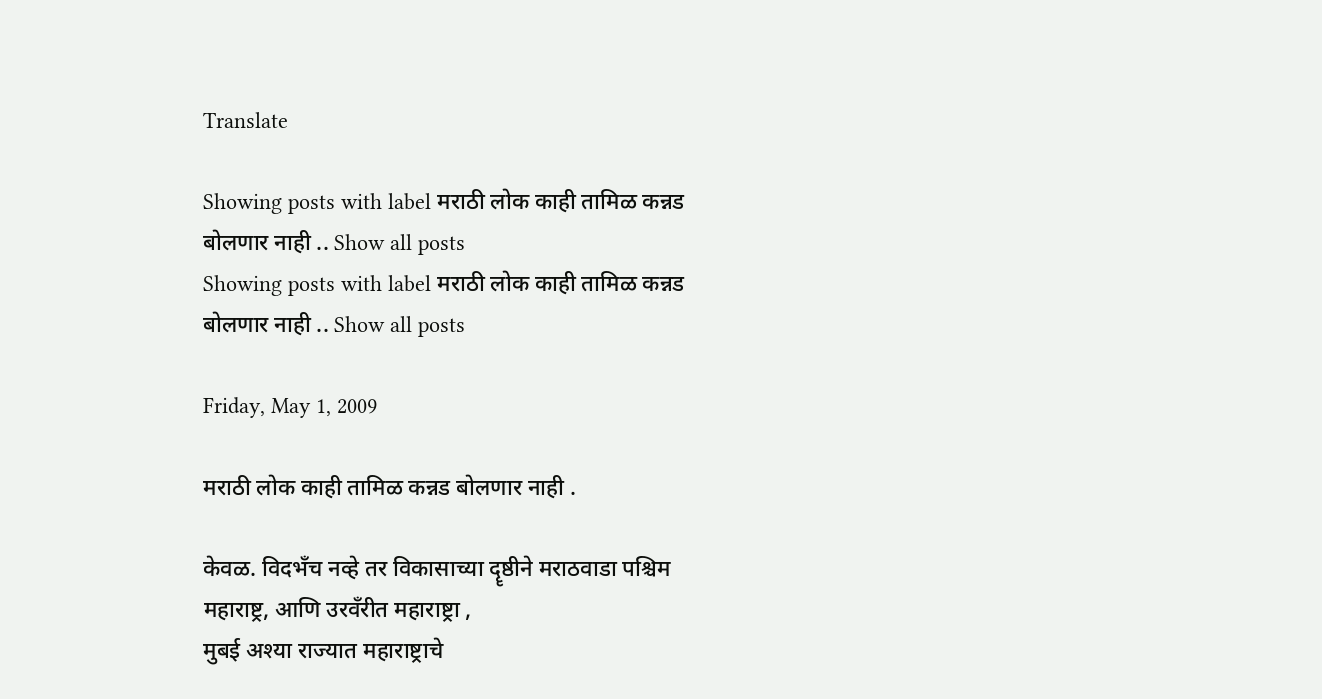Translate

Showing posts with label मराठी लोक काही तामिळ कन्नड बोलणार नाही .. Show all posts
Showing posts with label मराठी लोक काही तामिळ कन्नड बोलणार नाही .. Show all posts

Friday, May 1, 2009

मराठी लोक काही तामिळ कन्नड बोलणार नाही .

केवळ. विदभँच नव्हे तर विकासाच्या दॄष्ठीने मराठवाडा पश्चिम महाराष्ट्र, आणि उरवँरीत महाराष्ट्रा ,
मुबई अश्या राज्यात महाराष्ट्राचे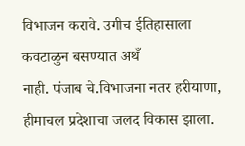विभाजन करावे. उगीच ईतिहासाला कवटाळुन बसण्यात अथँ
नाही. पंजाब चे.विभाजना नतर हरीयाणा, हीमाचल प्रदेशाचा जलद विकास झाला.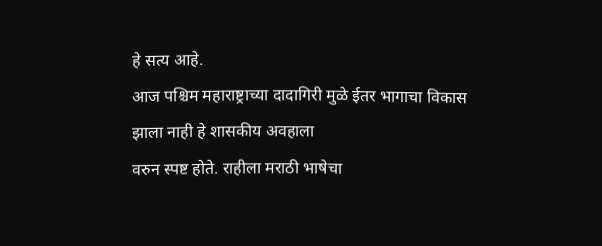हे सत्य आहे.
आज पश्चिम महाराष्ट्राच्या दादागिरी मुळे ईतर भागाचा विकास झाला नाही हे शासकीय अवहाला
वरुन स्पष्ट होते. राहीला मराठी भाषेचा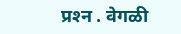प्रश्‍न . वेगळी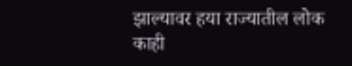झाल्यावर हया राज्यातील लोक काही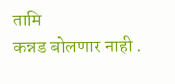तामि
कन्नड बोलणार नाही .